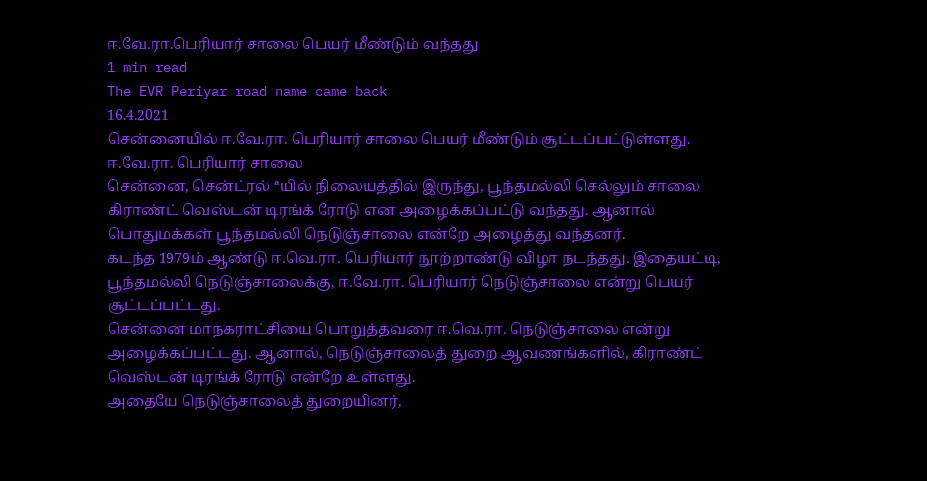ஈ.வே.ரா.பெரியார் சாலை பெயர் மீண்டும் வந்தது
1 min read
The EVR Periyar road name came back
16.4.2021
சென்னையில் ஈ.வே.ரா. பெரியார் சாலை பெயர் மீண்டும் சூட்டப்பட்டுள்ளது.
ஈ.வே.ரா. பெரியார் சாலை
சென்னை, சென்ட்ரல் ªயில் நிலையத்தில் இருந்து, பூந்தமல்லி செல்லும் சாலை கிராண்ட் வெஸ்டன் டிரங்க் ரோடு என அழைக்கப்பட்டு வந்தது. ஆனால் பொதுமக்கள் பூந்தமல்லி நெடுஞ்சாலை என்றே அழைத்து வந்தனர்.
கடந்த 1979ம் ஆண்டு ஈ.வெ.ரா. பெரியார் நூற்றாண்டு விழா நடந்தது. இதையட்டி, பூந்தமல்லி நெடுஞ்சாலைக்கு, ஈ.வே.ரா. பெரியார் நெடுஞ்சாலை என்று பெயர் சூட்டப்பட்டது.
சென்னை மாநகராட்சியை பொறுத்தவரை ஈ.வெ.ரா. நெடுஞ்சாலை என்று அழைக்கப்பட்டது. ஆனால், நெடுஞ்சாலைத் துறை ஆவணங்களில், கிராண்ட் வெஸ்டன் டிரங்க் ரோடு என்றே உள்ளது.
அதையே நெடுஞ்சாலைத் துறையினர்,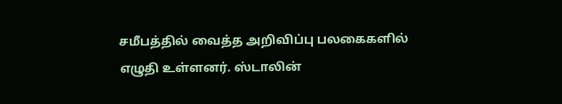சமீபத்தில் வைத்த அறிவிப்பு பலகைகளில் எழுதி உள்ளனர். ஸ்டாலின்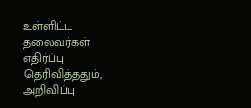உள்ளிட்ட தலைவர்கள் எதிர்ப்பு தெரிவித்ததும், அறிவிப்பு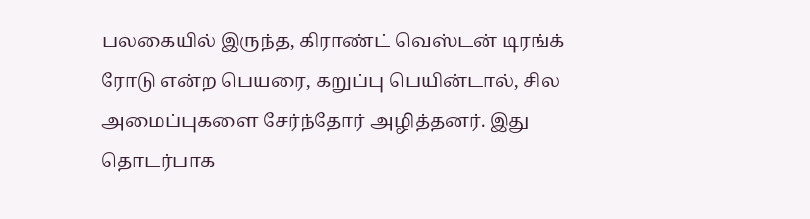பலகையில் இருந்த, கிராண்ட் வெஸ்டன் டிரங்க் ரோடு என்ற பெயரை, கறுப்பு பெயின்டால், சில அமைப்புகளை சேர்ந்தோர் அழித்தனர். இது தொடர்பாக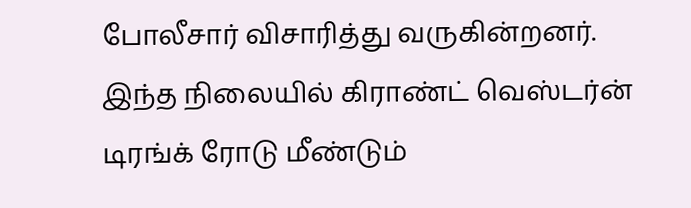போலீசார் விசாரித்து வருகின்றனர்.
இந்த நிலையில் கிராண்ட் வெஸ்டர்ன் டிரங்க் ரோடு மீண்டும்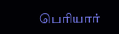பெரியார்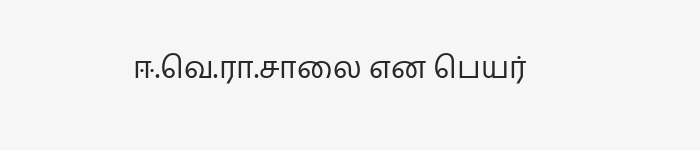ஈ.வெ.ரா.சாலை என பெயர்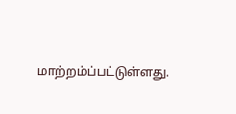மாற்றம்ப்பட்டுள்ளது.